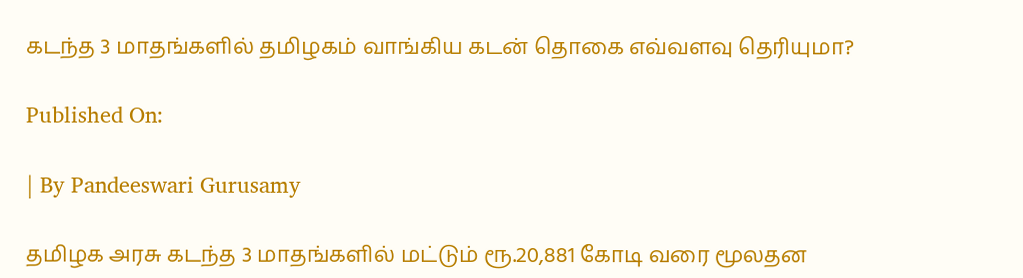கடந்த 3 மாதங்களில் தமிழகம் வாங்கிய கடன் தொகை எவ்வளவு தெரியுமா?

Published On:

| By Pandeeswari Gurusamy

தமிழக அரசு கடந்த 3 மாதங்களில் மட்டும் ரூ.20,881 கோடி வரை மூலதன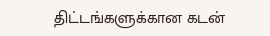திட்டங்களுக்கான கடன்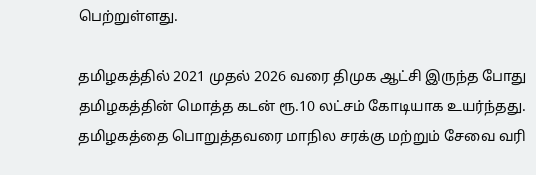பெற்றுள்ளது.

தமிழகத்தில் 2021 முதல் 2026 வரை திமுக ஆட்சி இருந்த போது தமிழகத்தின் மொத்த கடன் ரூ.10 லட்சம் கோடியாக உயர்ந்தது.
தமிழகத்தை பொறுத்தவரை மாநில சரக்கு மற்றும் சேவை வரி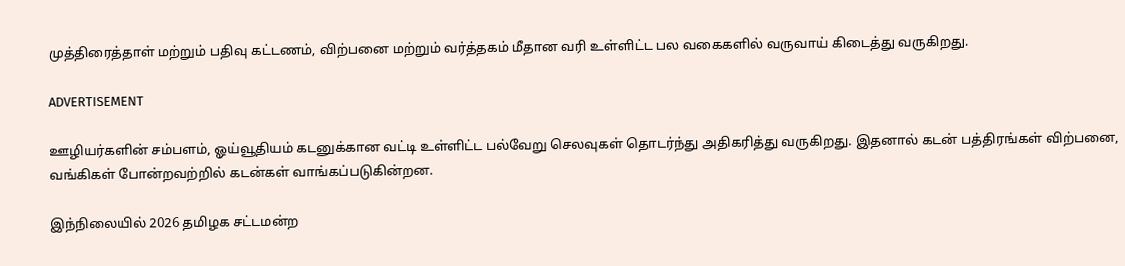முத்திரைத்தாள் மற்றும் பதிவு கட்டணம், விற்பனை மற்றும் வர்த்தகம் மீதான வரி உள்ளிட்ட பல வகைகளில் வருவாய் கிடைத்து வருகிறது.

ADVERTISEMENT

ஊழியர்களின் சம்பளம், ஓய்வூதியம் கடனுக்கான வட்டி உள்ளிட்ட பல்வேறு செலவுகள் தொடர்ந்து அதிகரித்து வருகிறது. இதனால் கடன் பத்திரங்கள் விற்பனை, வங்கிகள் போன்றவற்றில் கடன்கள் வாங்கப்படுகின்றன.

இந்நிலையில் 2026 தமிழக சட்டமன்ற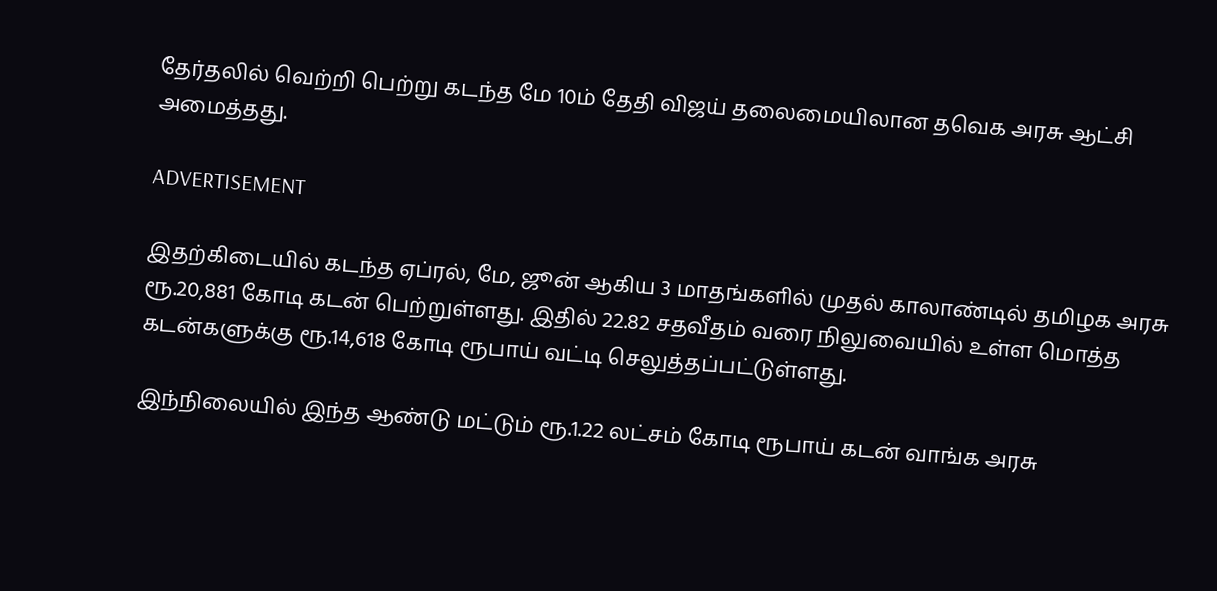தேர்தலில் வெற்றி பெற்று கடந்த மே 10ம் தேதி விஜய் தலைமையிலான தவெக அரசு ஆட்சி அமைத்தது.

ADVERTISEMENT

இதற்கிடையில் கடந்த ஏப்ரல், மே, ஜூன் ஆகிய 3 மாதங்களில் முதல் காலாண்டில் தமிழக அரசு ரூ.20,881 கோடி கடன் பெற்றுள்ளது. இதில் 22.82 சதவீதம் வரை நிலுவையில் உள்ள மொத்த கடன்களுக்கு ரூ.14,618 கோடி ரூபாய் வட்டி செலுத்தப்பட்டுள்ளது.

இந்நிலையில் இந்த ஆண்டு மட்டும் ரூ.1.22 லட்சம் கோடி ரூபாய் கடன் வாங்க அரசு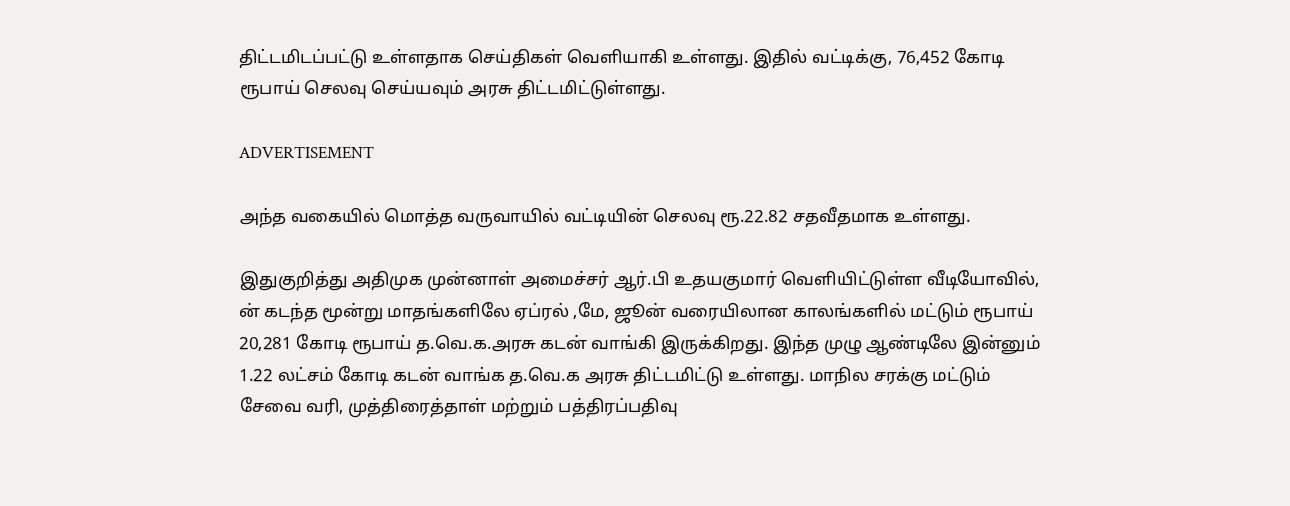திட்டமிடப்பட்டு உள்ளதாக செய்திகள் வெளியாகி உள்ளது. இதில் வட்டிக்கு, 76,452 கோடி ரூபாய் செலவு செய்யவும் அரசு திட்டமிட்டுள்ளது.

ADVERTISEMENT

அந்த வகையில் மொத்த வருவாயில் வட்டியின் செலவு ரூ.22.82 சதவீதமாக உள்ளது.

இதுகுறித்து அதிமுக முன்னாள் அமைச்சர் ஆர்.பி உதயகுமார் வெளியிட்டுள்ள வீடியோவில்,
ன் கடந்த மூன்று மாதங்களிலே ஏப்ரல் ,மே, ஜூன் வரையிலான காலங்களில் மட்டும் ரூபாய் 20,281 கோடி ரூபாய் த.வெ.க.அரசு கடன் வாங்கி இருக்கிறது. இந்த முழு ஆண்டிலே இன்னும் 1.22 லட்சம் கோடி கடன் வாங்க த.வெ.க அரசு திட்டமிட்டு உள்ளது. மாநில சரக்கு மட்டும் சேவை வரி, முத்திரைத்தாள் மற்றும் பத்திரப்பதிவு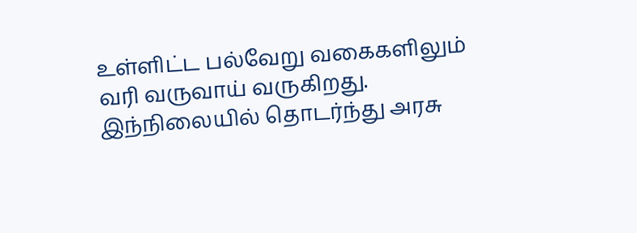உள்ளிட்ட பல்வேறு வகைகளிலும் வரி வருவாய் வருகிறது. இந்நிலையில் தொடர்ந்து அரசு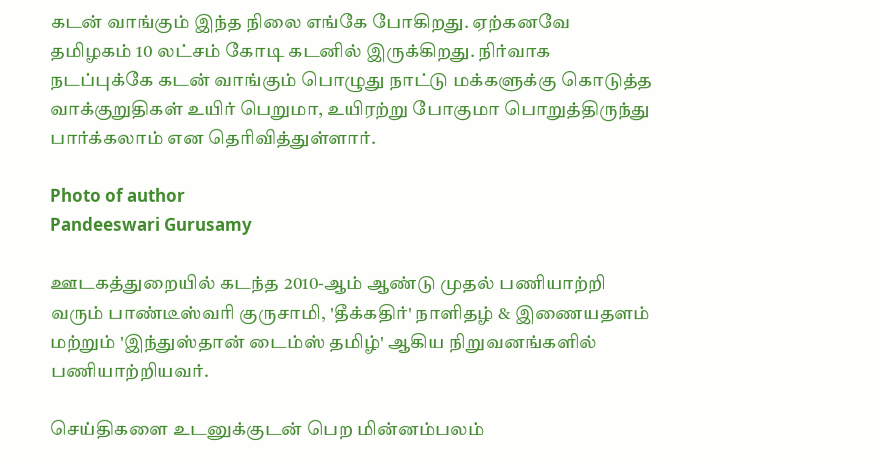கடன் வாங்கும் இந்த நிலை எங்கே போகிறது. ஏற்கனவே தமிழகம் 10 லட்சம் கோடி கடனில் இருக்கிறது‌. நிர்வாக நடப்புக்கே கடன் வாங்கும் பொழுது நாட்டு மக்களுக்கு கொடுத்த வாக்குறுதிகள் உயிர் பெறுமா, உயிரற்று போகுமா பொறுத்திருந்து பார்க்கலாம் என தெரிவித்துள்ளார்.

Photo of author
Pandeeswari Gurusamy

ஊடகத்துறையில் கடந்த 2010-ஆம் ஆண்டு முதல் பணியாற்றி வரும் பாண்டீஸ்வரி குருசாமி, 'தீக்கதிர்' நாளிதழ் & இணையதளம் மற்றும் 'இந்துஸ்தான் டைம்ஸ் தமிழ்' ஆகிய நிறுவனங்களில் பணியாற்றியவர்.

செய்திகளை உடனுக்குடன் பெற மின்னம்பலம்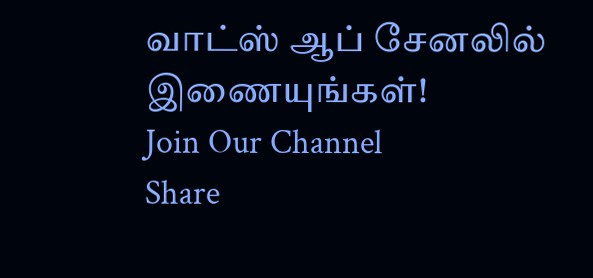வாட்ஸ் ஆப் சேனலில் இணையுங்கள்!
Join Our Channel
Share